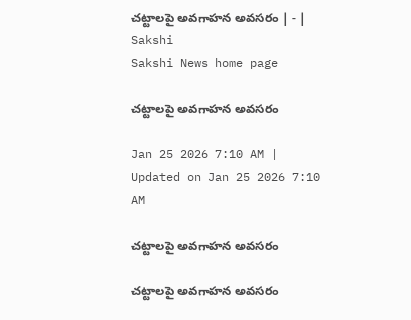చట్టాలపై అవగాహన అవసరం | - | Sakshi
Sakshi News home page

చట్టాలపై అవగాహన అవసరం

Jan 25 2026 7:10 AM | Updated on Jan 25 2026 7:10 AM

చట్టాలపై అవగాహన అవసరం

చట్టాలపై అవగాహన అవసరం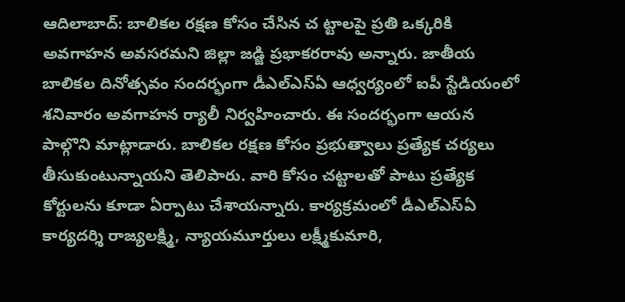ఆదిలాబాద్‌: బాలికల రక్షణ కోసం చేసిన చ ట్టాలపై ప్రతి ఒక్కరికి అవగాహన అవసరమని జిల్లా జడ్జి ప్రభాకరరావు అన్నారు. జాతీయ బాలికల దినోత్సవం సందర్భంగా డీఎల్‌ఎస్‌ఏ ఆధ్వర్యంలో ఐపీ స్టేడియంలో శనివారం అవగాహన ర్యాలీ నిర్వహించారు. ఈ సందర్భంగా ఆయన పాల్గొని మాట్లాడారు. బాలికల రక్షణ కోసం ప్రభుత్వాలు ప్రత్యేక చర్యలు తీసుకుంటున్నాయని తెలిపారు. వారి కోసం చట్టాలతో పాటు ప్రత్యేక కోర్టులను కూడా ఏర్పాటు చేశాయన్నారు. కార్యక్రమంలో డీఎల్‌ఎస్‌ఏ కార్యదర్శి రాజ్యలక్ష్మి, న్యాయమూర్తులు లక్ష్మీకుమారి,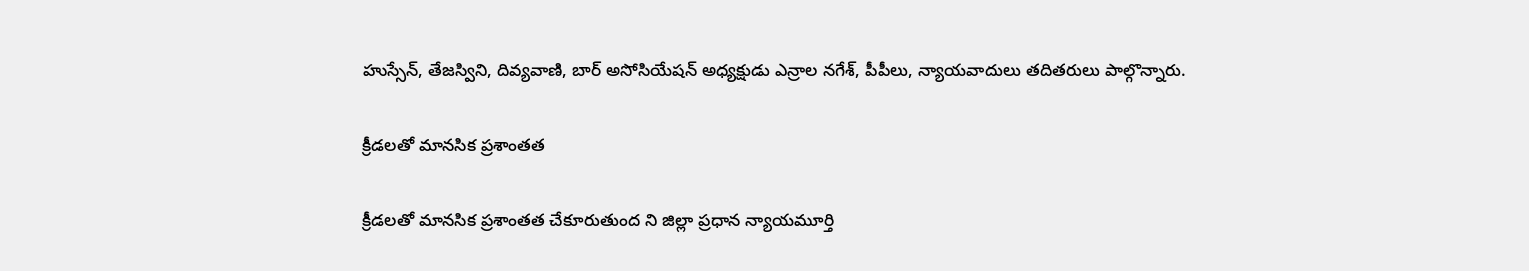హుస్సేన్‌, తేజస్విని, దివ్యవాణి, బార్‌ అసోసియేషన్‌ అధ్యక్షుడు ఎన్రాల నగేశ్‌, పీపీలు, న్యాయవాదులు తదితరులు పాల్గొన్నారు.

క్రీడలతో మానసిక ప్రశాంతత

క్రీడలతో మానసిక ప్రశాంతత చేకూరుతుంద ని జిల్లా ప్రధాన న్యాయమూర్తి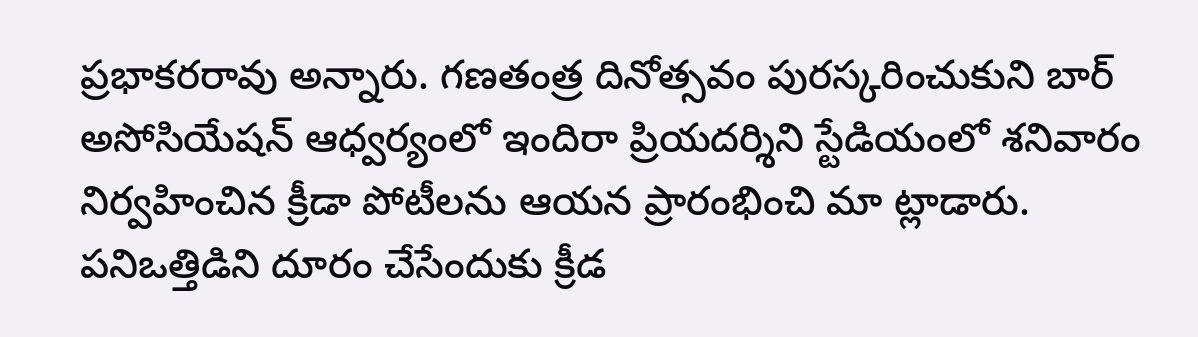ప్రభాకరరావు అన్నారు. గణతంత్ర దినోత్సవం పురస్కరించుకుని బార్‌ అసోసియేషన్‌ ఆధ్వర్యంలో ఇందిరా ప్రియదర్శిని స్టేడియంలో శనివారం నిర్వహించిన క్రీడా పోటీలను ఆయన ప్రారంభించి మా ట్లాడారు. పనిఒత్తిడిని దూరం చేసేందుకు క్రీడ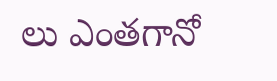లు ఎంతగానో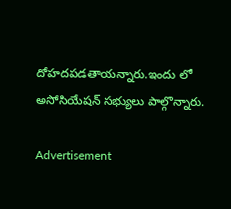దోహదపడతాయన్నారు.ఇందు లో అసోసియేషన్‌ సభ్యులు పాల్గొన్నారు.

Advertisement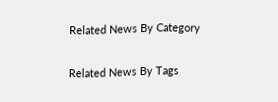Related News By Category

Related News By Tags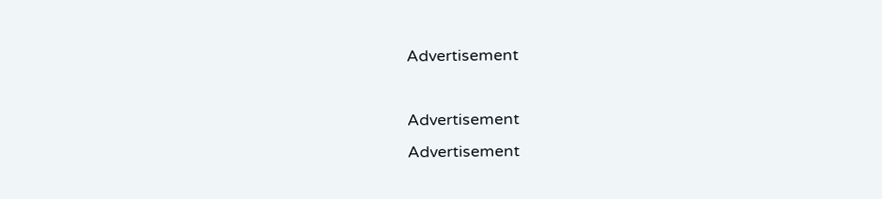Advertisement

Advertisement
Advertisement